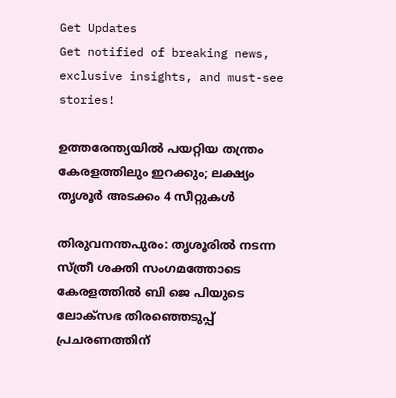Get Updates
Get notified of breaking news, exclusive insights, and must-see stories!

ഉത്തരേന്ത്യയിൽ പയറ്റിയ തന്ത്രം കേരളത്തിലും ഇറക്കും; ലക്ഷ്യം തൃശൂർ അടക്കം 4 സീറ്റുകൾ

തിരുവനന്തപുരം: തൃശൂരിൽ നടന്ന സ്ത്രീ ശക്തി സംഗമത്തോടെ കേരളത്തിൽ ബി ജെ പിയുടെ ലോക്സഭ തിരഞ്ഞെടുപ്പ് പ്രചരണത്തിന്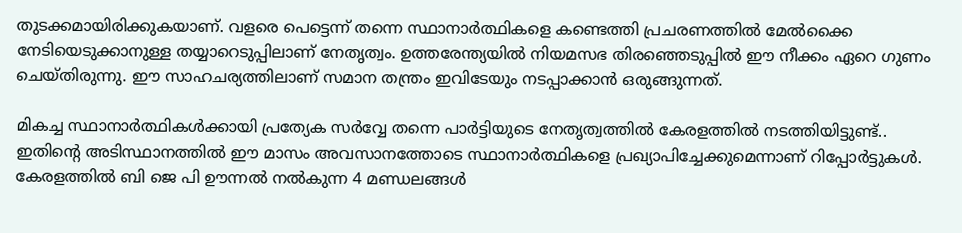തുടക്കമായിരിക്കുകയാണ്. വളരെ പെട്ടെന്ന് തന്നെ സ്ഥാനാർത്ഥികളെ കണ്ടെത്തി പ്രചരണത്തിൽ മേൽക്കൈ നേടിയെടുക്കാനുള്ള തയ്യാറെടുപ്പിലാണ് നേതൃത്വം. ഉത്തരേന്ത്യയിൽ നിയമസഭ തിരഞ്ഞെടുപ്പിൽ ഈ നീക്കം ഏറെ ഗുണം ചെയ്തിരുന്നു. ഈ സാഹചര്യത്തിലാണ് സമാന തന്ത്രം ഇവിടേയും നടപ്പാക്കാൻ ഒരുങ്ങുന്നത്.

മികച്ച സ്ഥാനാർത്ഥികൾക്കായി പ്രത്യേക സർവ്വേ തന്നെ പാർട്ടിയുടെ നേതൃത്വത്തിൽ കേരളത്തിൽ നടത്തിയിട്ടുണ്ട്.. ഇതിന്റെ അടിസ്ഥാനത്തിൽ ഈ മാസം അവസാനത്തോടെ സ്ഥാനാർത്ഥികളെ പ്രഖ്യാപിച്ചേക്കുമെന്നാണ് റിപ്പോർട്ടുകൾ. കേരളത്തിൽ ബി ജെ പി ഊന്നൽ നൽകുന്ന 4 മണ്ഡലങ്ങൾ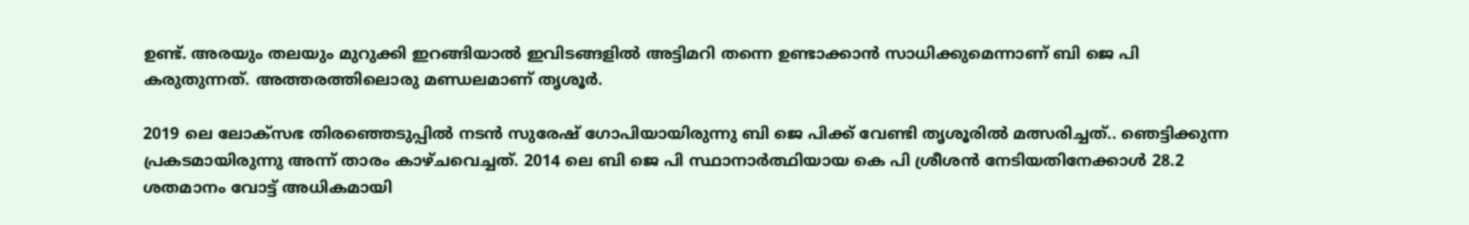ഉണ്ട്. അരയും തലയും മുറുക്കി ഇറങ്ങിയാൽ ഇവിടങ്ങളിൽ അട്ടിമറി തന്നെ ഉണ്ടാക്കാൻ സാധിക്കുമെന്നാണ് ബി ജെ പി കരുതുന്നത്. അത്തരത്തിലൊരു മണ്ഡലമാണ് തൃശൂർ.

2019 ലെ ലോക്സഭ തിരഞ്ഞെടുപ്പിൽ നടൻ സുരേഷ് ഗോപിയായിരുന്നു ബി ജെ പിക്ക് വേണ്ടി തൃശൂരിൽ മത്സരിച്ചത്.. ഞെട്ടിക്കുന്ന പ്രകടമായിരുന്നു അന്ന് താരം കാഴ്ചവെച്ചത്. 2014 ലെ ബി ജെ പി സ്ഥാനാർത്ഥിയായ കെ പി ശ്രീശൻ നേടിയതിനേക്കാൾ 28.2 ശതമാനം വോട്ട് അധികമായി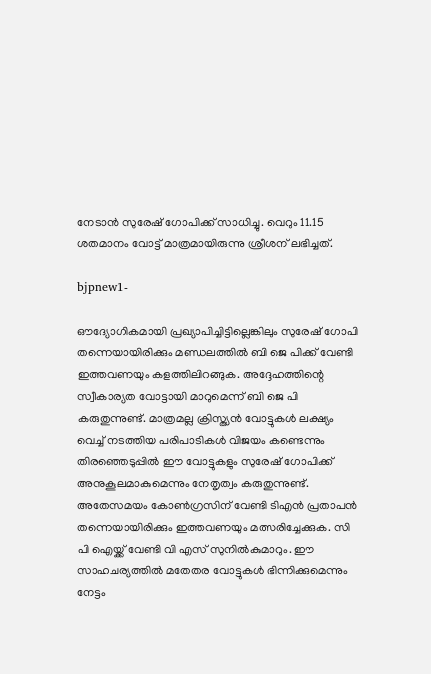നേടാൻ സുരേഷ് ഗോപിക്ക് സാധിച്ചു. വെറും 11.15 ശതമാനം വോട്ട് മാത്രമായിരുന്നു ശ്രീശന് ലഭിച്ചത്.

bjpnew1-

ഔദ്യോഗികമായി പ്രഖ്യാപിച്ചിട്ടില്ലെങ്കിലും സുരേഷ് ഗോപി തന്നെയായിരിക്കും മണ്ഡലത്തിൽ ബി ജെ പിക്ക് വേണ്ടി ഇത്തവണയും കളത്തിലിറങ്ങുക. അദ്ദേഹത്തിന്റെ സ്വീകാര്യത വോട്ടായി മാറുമെന്ന് ബി ജെ പി കരുതുന്നുണ്ട്. മാത്രമല്ല ക്രിസ്ത്യൻ വോട്ടുകൾ ലക്ഷ്യം വെച്ച് നടത്തിയ പരിപാടികൾ വിജയം കണ്ടെന്നും തിരഞ്ഞെടുപ്പിൽ ഈ വോട്ടുകളും സുരേഷ് ഗോപിക്ക് അനുകൂലമാകുമെന്നും നേതൃത്വം കരുതുന്നുണ്ട്. അതേസമയം കോൺഗ്രസിന് വേണ്ടി ടിഎൻ പ്രതാപൻ തന്നെയായിരിക്കും ഇത്തവണയും മത്സരിച്ചേക്കുക. സി പി ഐയ്ക്ക് വേണ്ടി വി എസ് സുനിൽകുമാറും. ഈ സാഹചര്യത്തിൽ മതേതര വോട്ടുകൾ ഭിന്നിക്കുമെന്നും നേട്ടം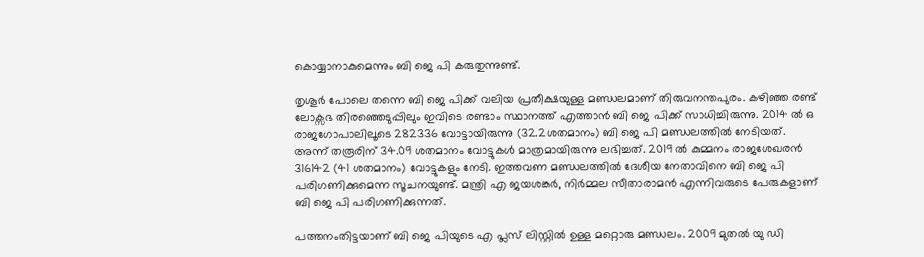കൊയ്യാനാകുമെന്നും ബി ജെ പി കരുതുന്നുണ്ട്.

തൃശൂർ പോലെ തന്നെ ബി ജെ പിക്ക് വലിയ പ്രതീക്ഷയുള്ള മണ്ഡലമാണ് തിരുവനന്തപുരം. കഴിഞ്ഞ രണ്ട് ലോക്സഭ തിരഞ്ഞെടുപ്പിലും ഇവിടെ രണ്ടാം സ്ഥാനത്ത് എത്താൻ ബി ജെ പിക്ക് സാധിച്ചിരുന്നു. 2014 ൽ ഒ രാജഗോപാലിലൂടെ 282336 വോട്ടായിരുന്നു (32.2ശതമാനം) ബി ജെ പി മണ്ഡലത്തിൽ നേടിയത്. അന്ന് തരൂരിന് 34.09 ശതമാനം വോട്ടുകൾ മാത്രമായിരുന്നു ലഭിച്ചത്. 2019 ൽ കുമ്മനം രാജശേഖരൻ 316142 (41 ശതമാനം) വോട്ടുകളും നേടി. ഇത്തവണ മണ്ഡലത്തിൽ ദേശീയ നേതാവിനെ ബി ജെ പി പരിഗണിക്കുമെന്ന സൂചനയുണ്ട്. മന്ത്രി എ ജയശങ്കർ, നിർമ്മല സീതാരാമൻ എന്നിവരുടെ പേരുകളാണ് ബി ജെ പി പരിഗണിക്കുന്നത്.

പത്തനംതിട്ടയാണ് ബി ജെ പിയുടെ എ പ്ലസ് ലിസ്റ്റിൽ ഉള്ള മറ്റൊരു മണ്ഡലം. 2009 മുതൽ യു ഡി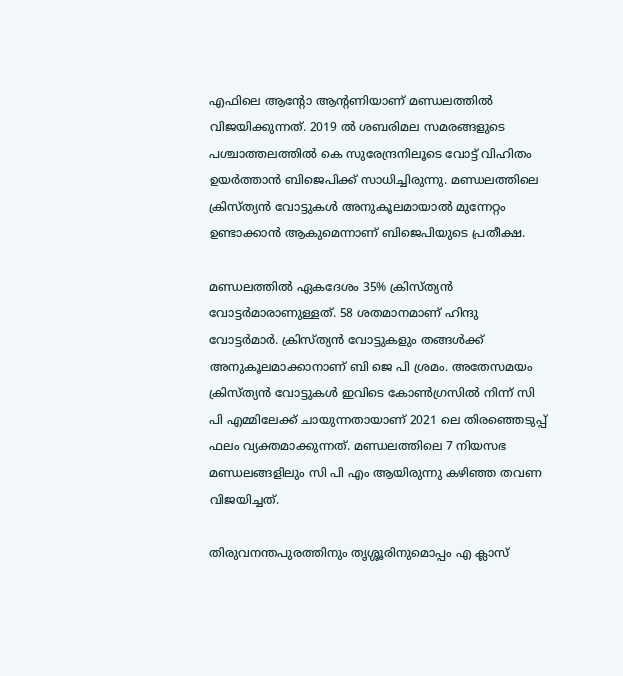എഫിലെ ആന്റോ ആന്റണിയാണ് മണ്ഡലത്തിൽ വിജയിക്കുന്നത്. 2019 ൽ ശബരിമല സമരങ്ങളുടെ പശ്ചാത്തലത്തിൽ കെ സുരേന്ദ്രനിലൂടെ വോട്ട് വിഹിതം ഉയർത്താൻ ബിജെപിക്ക് സാധിച്ചിരുന്നു. മണ്ഡലത്തിലെ ക്രിസ്ത്യൻ വോട്ടുകൾ അനുകൂലമായാൽ മുന്നേറ്റം ഉണ്ടാക്കാൻ ആകുമെന്നാണ് ബിജെപിയുടെ പ്രതീക്ഷ.

മണ്ഡലത്തിൽ ഏകദേശം 35% ക്രിസ്ത്യൻ വോട്ടർമാരാണുള്ളത്. 58 ശതമാനമാണ് ഹിന്ദു വോട്ടർമാർ. ക്രിസ്ത്യൻ വോട്ടുകളും തങ്ങൾക്ക് അനുകൂലമാക്കാനാണ് ബി ജെ പി ശ്രമം. അതേസമയം ക്രിസ്ത്യൻ വോട്ടുകൾ ഇവിടെ കോൺഗ്രസിൽ നിന്ന് സി പി എമ്മിലേക്ക് ചായുന്നതായാണ് 2021 ലെ തിരഞ്ഞെടുപ്പ് ഫലം വ്യക്തമാക്കുന്നത്. മണ്ഡലത്തിലെ 7 നിയസഭ മണ്ഡലങ്ങളിലും സി പി എം ആയിരുന്നു കഴിഞ്ഞ തവണ വിജയിച്ചത്.

തിരുവനന്തപുരത്തിനും തൃശ്ശൂരിനുമൊപ്പം എ ക്ലാസ്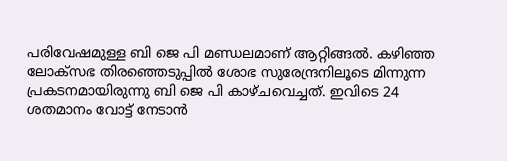പരിവേഷമുള്ള ബി ജെ പി മണ്ഡലമാണ് ആറ്റിങ്ങല്‍. കഴിഞ്ഞ ലോക്സഭ തിരഞ്ഞെടുപ്പിൽ ശോഭ സുരേന്ദ്രനിലൂടെ മിന്നുന്ന പ്രകടനമായിരുന്നു ബി ജെ പി കാഴ്ചവെച്ചത്. ഇവിടെ 24 ശതമാനം വോട്ട് നേടാൻ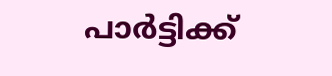പാർട്ടിക്ക്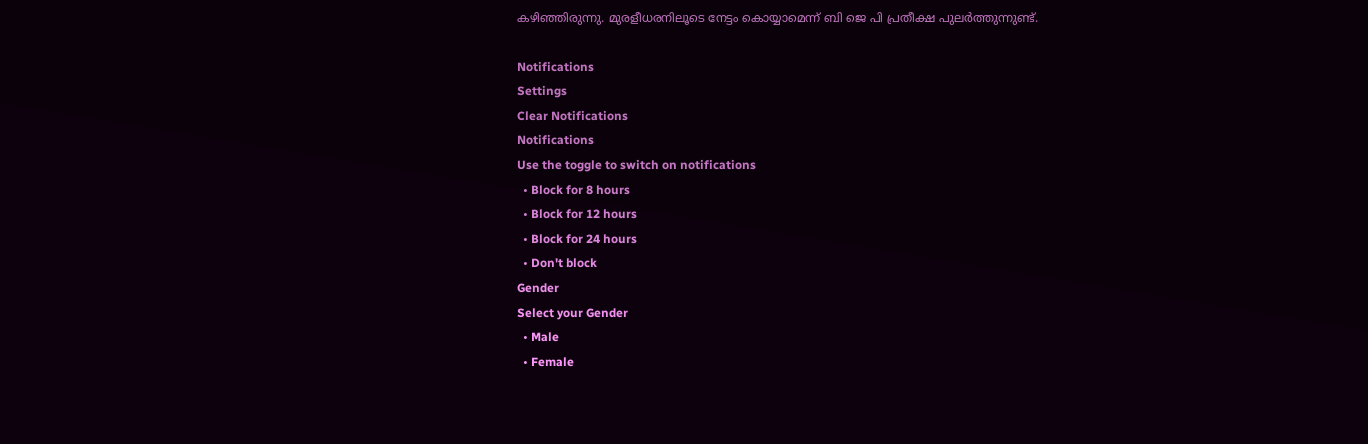കഴിഞ്ഞിരുന്നു. മുരളീധരനിലൂടെ നേട്ടം കൊയ്യാമെന്ന് ബി ജെ പി പ്രതീക്ഷ പുലർത്തുന്നുണ്ട്.

Notifications
Settings
Clear Notifications
Notifications
Use the toggle to switch on notifications
  • Block for 8 hours
  • Block for 12 hours
  • Block for 24 hours
  • Don't block
Gender
Select your Gender
  • Male
  • Female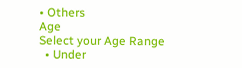• Others
Age
Select your Age Range
  • Under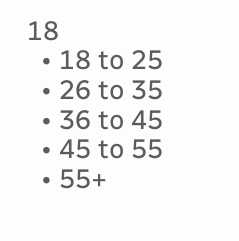18
  • 18 to 25
  • 26 to 35
  • 36 to 45
  • 45 to 55
  • 55+